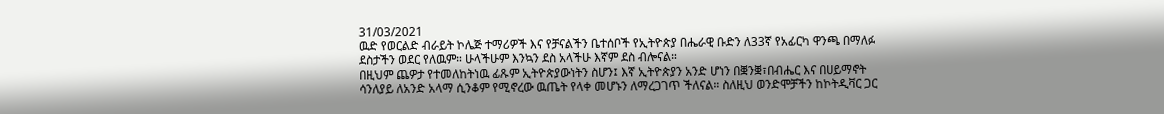31/03/2021
ዉድ የወርልድ ብራይት ኮሌጅ ተማሪዎች እና የቻናልችን ቤተሰቦች የኢትዮጵያ በሔራዊ ቡድን ለ33ኛ የአፊርካ ዋንጫ በማለፉ ደስታችን ወደር የለዉም። ሁላችሁም እንኳን ደስ አላችሁ እኛም ደስ ብሎናል።
በዚህም ጨዎታ የተመለከትነዉ ፊጹም ኢትዮጵያውነትን ስሆን፤ እኛ ኢትዮጵያን አንድ ሆነን በቛንቛ፣በብሔር እና በሀይማኖት ሳንለያይ ለአንድ አላማ ሲንቆም የሚኖረው ዉጤት የላቀ መሆኑን ለማረጋገጥ ችለናል። ስለዚህ ወንድሞቻችን ከኮትዲቫር ጋር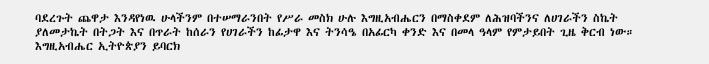ባደረጉት ጨዋታ እንዳየነዉ ሁላችንም በተሠማራንበት የሥራ መስክ ሁሉ እግዚአብሔርን በማስቀደም ለሕዝባችንና ለሀገራችን ስኬት ያለመታኬት በትጋት እና በጥራት ከሰራን የሀገራችን ከፊታዋ እና ትንሳዔ በአፊርካ ቀንድ እና በመላ ዓላም የምታይበት ጊዜ ቅርብ ነው።
እግዚአብሔር ኢትዮጵያን ይባርክ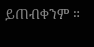ይጠብቀንም ።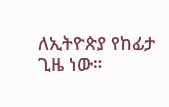ለኢትዮጵያ የከፊታ ጊዜ ነው።